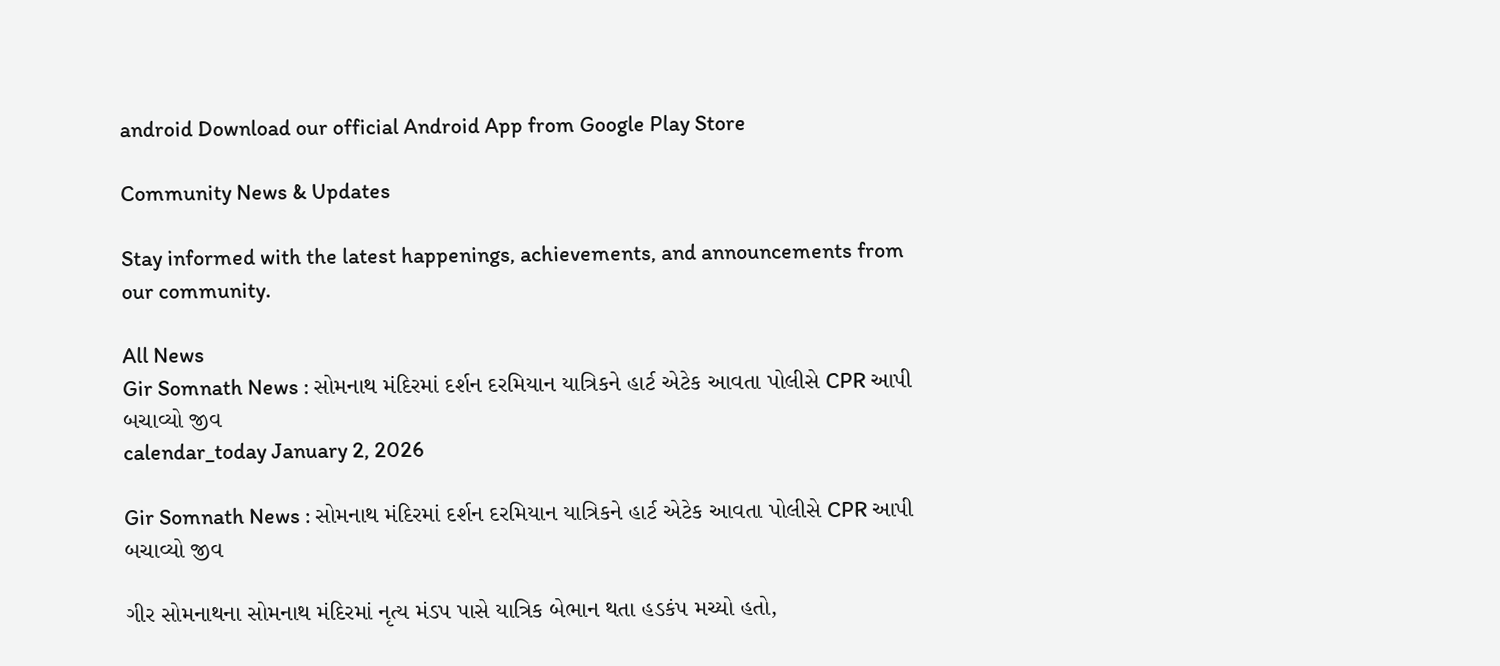android Download our official Android App from Google Play Store

Community News & Updates

Stay informed with the latest happenings, achievements, and announcements from our community.

All News
Gir Somnath News : સોમનાથ મંદિરમાં દર્શન દરમિયાન યાત્રિકને હાર્ટ એટેક આવતા પોલીસે CPR આપી બચાવ્યો જીવ
calendar_today January 2, 2026

Gir Somnath News : સોમનાથ મંદિરમાં દર્શન દરમિયાન યાત્રિકને હાર્ટ એટેક આવતા પોલીસે CPR આપી બચાવ્યો જીવ

ગીર સોમનાથના સોમનાથ મંદિરમાં નૃત્ય મંડપ પાસે યાત્રિક બેભાન થતા હડકંપ મચ્યો હતો,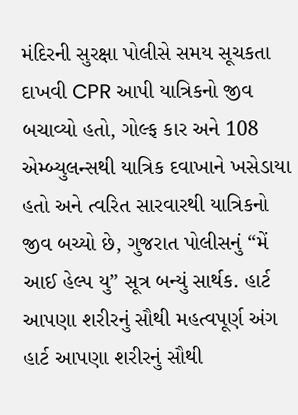મંદિરની સુરક્ષા પોલીસે સમય સૂચકતા દાખવી CPR આપી યાત્રિકનો જીવ બચાવ્યો હતો, ગોલ્ફ કાર અને 108 એમ્બ્યુલન્સથી યાત્રિક દવાખાને ખસેડાયા હતો અને ત્વરિત સારવારથી યાત્રિકનો જીવ બચ્યો છે, ગુજરાત પોલીસનું “મેં આઈ હેલ્પ યુ” સૂત્ર બન્યું સાર્થક. હાર્ટ આપણા શરીરનું સૌથી મહત્વપૂર્ણ અંગ હાર્ટ આપણા શરીરનું સૌથી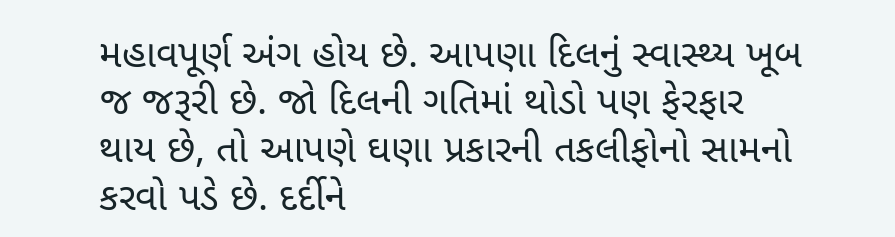મહાવપૂર્ણ અંગ હોય છે. આપણા દિલનું સ્વાસ્થ્ય ખૂબ જ જરૂરી છે. જો દિલની ગતિમાં થોડો પણ ફેરફાર થાય છે, તો આપણે ઘણા પ્રકારની તકલીફોનો સામનો કરવો પડે છે. દર્દીને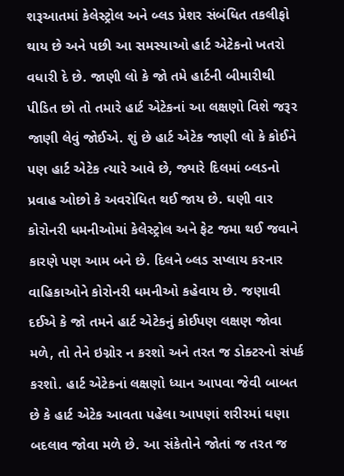શરૂઆતમાં કેલેસ્ટ્રોલ અને બ્લડ પ્રેશર સંબંધિત તકલીફો થાય છે અને પછી આ સમસ્યાઓ હાર્ટ એટેકનો ખતરો વધારી દે છે. જાણી લો કે જો તમે હાર્ટની બીમારીથી પીડિત છો તો તમારે હાર્ટ એટેકનાં આ લક્ષણો વિશે જરૂર જાણી લેવું જોઈએ. શું છે હાર્ટ એટેક જાણી લો કે કોઈને પણ હાર્ટ એટેક ત્યારે આવે છે, જ્યારે દિલમાં બ્લડનો પ્રવાહ ઓછો કે અવરોધિત થઈ જાય છે. ઘણી વાર કોરોનરી ધમનીઓમાં કેલેસ્ટ્રોલ અને ફેટ જમા થઈ જવાને કારણે પણ આમ બને છે. દિલને બ્લડ સપ્લાય કરનાર વાહિકાઓને કોરોનરી ધમનીઓ કહેવાય છે. જણાવી દઈએ કે જો તમને હાર્ટ એટેકનું કોઈપણ લક્ષણ જોવા મળે, તો તેને ઇગ્નોર ન કરશો અને તરત જ ડોક્ટરનો સંપર્ક કરશો. હાર્ટ એટેકનાં લક્ષણો ધ્યાન આપવા જેવી બાબત છે કે હાર્ટ એટેક આવતા પહેલા આપણાં શરીરમાં ઘણા બદલાવ જોવા મળે છે. આ સંકેતોને જોતાં જ તરત જ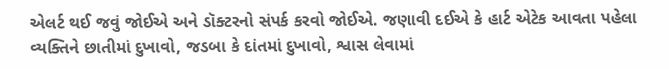એલર્ટ થઈ જવું જોઈએ અને ડૉક્ટરનો સંપર્ક કરવો જોઈએ. જણાવી દઈએ કે હાર્ટ એટેક આવતા પહેલા વ્યક્તિને છાતીમાં દુખાવો, જડબા કે દાંતમાં દુખાવો, શ્વાસ લેવામાં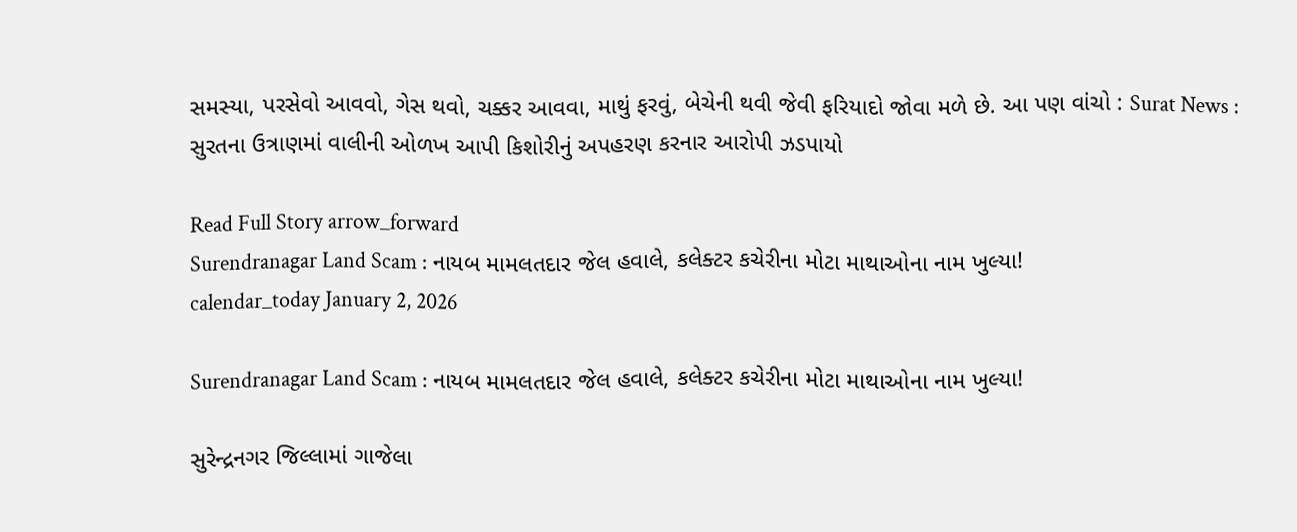સમસ્યા, પરસેવો આવવો, ગેસ થવો, ચક્કર આવવા, માથું ફરવું, બેચેની થવી જેવી ફરિયાદો જોવા મળે છે. આ પણ વાંચો : Surat News : સુરતના ઉત્રાણમાં વાલીની ઓળખ આપી કિશોરીનું અપહરણ કરનાર આરોપી ઝડપાયો

Read Full Story arrow_forward
Surendranagar Land Scam : નાયબ મામલતદાર જેલ હવાલે, કલેક્ટર કચેરીના મોટા માથાઓના નામ ખુલ્યા!
calendar_today January 2, 2026

Surendranagar Land Scam : નાયબ મામલતદાર જેલ હવાલે, કલેક્ટર કચેરીના મોટા માથાઓના નામ ખુલ્યા!

સુરેન્દ્રનગર જિલ્લામાં ગાજેલા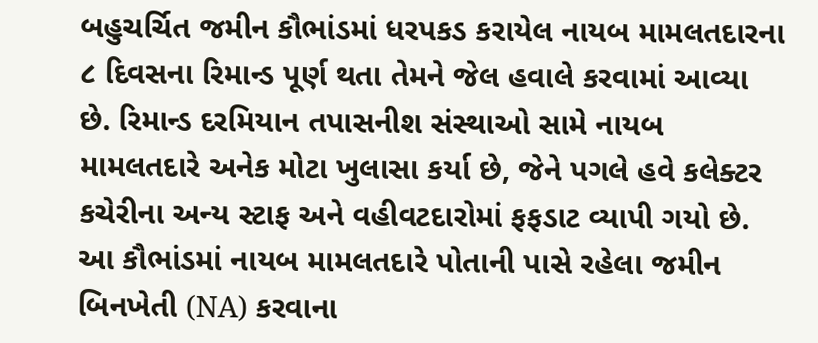બહુચર્ચિત જમીન કૌભાંડમાં ધરપકડ કરાયેલ નાયબ મામલતદારના ૮ દિવસના રિમાન્ડ પૂર્ણ થતા તેમને જેલ હવાલે કરવામાં આવ્યા છે. રિમાન્ડ દરમિયાન તપાસનીશ સંસ્થાઓ સામે નાયબ મામલતદારે અનેક મોટા ખુલાસા કર્યા છે, જેને પગલે હવે કલેક્ટર કચેરીના અન્ય સ્ટાફ અને વહીવટદારોમાં ફફડાટ વ્યાપી ગયો છે. આ કૌભાંડમાં નાયબ મામલતદારે પોતાની પાસે રહેલા જમીન બિનખેતી (NA) કરવાના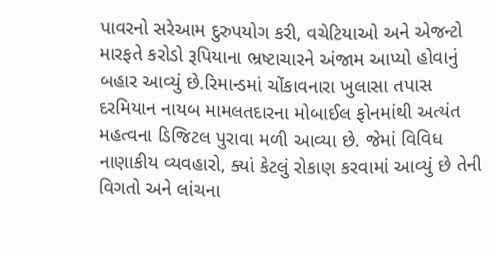પાવરનો સરેઆમ દુરુપયોગ કરી, વચેટિયાઓ અને એજન્ટો મારફતે કરોડો રૂપિયાના ભ્રષ્ટાચારને અંજામ આપ્યો હોવાનું બહાર આવ્યું છે.રિમાન્ડમાં ચોંકાવનારા ખુલાસા તપાસ દરમિયાન નાયબ મામલતદારના મોબાઈલ ફોનમાંથી અત્યંત મહત્વના ડિજિટલ પુરાવા મળી આવ્યા છે. જેમાં વિવિધ નાણાકીય વ્યવહારો, ક્યાં કેટલું રોકાણ કરવામાં આવ્યું છે તેની વિગતો અને લાંચના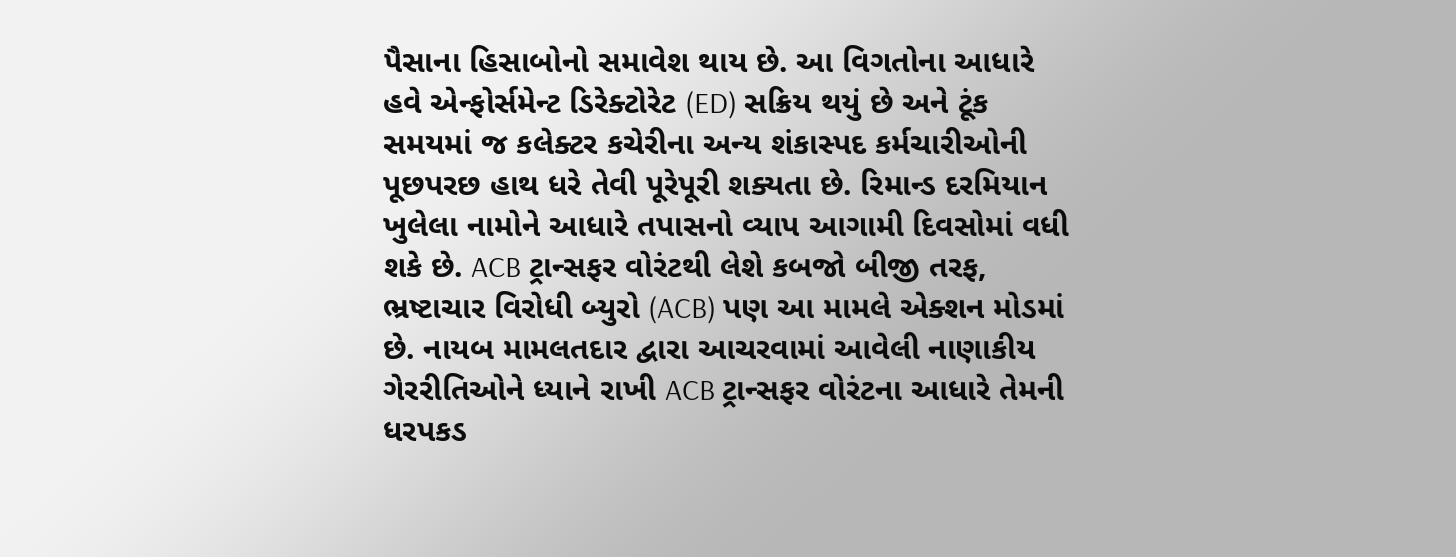પૈસાના હિસાબોનો સમાવેશ થાય છે. આ વિગતોના આધારે હવે એન્ફોર્સમેન્ટ ડિરેક્ટોરેટ (ED) સક્રિય થયું છે અને ટૂંક સમયમાં જ કલેક્ટર કચેરીના અન્ય શંકાસ્પદ કર્મચારીઓની પૂછપરછ હાથ ધરે તેવી પૂરેપૂરી શક્યતા છે. રિમાન્ડ દરમિયાન ખુલેલા નામોને આધારે તપાસનો વ્યાપ આગામી દિવસોમાં વધી શકે છે. ACB ટ્રાન્સફર વોરંટથી લેશે કબજો બીજી તરફ, ભ્રષ્ટાચાર વિરોધી બ્યુરો (ACB) પણ આ મામલે એક્શન મોડમાં છે. નાયબ મામલતદાર દ્વારા આચરવામાં આવેલી નાણાકીય ગેરરીતિઓને ધ્યાને રાખી ACB ટ્રાન્સફર વોરંટના આધારે તેમની ધરપકડ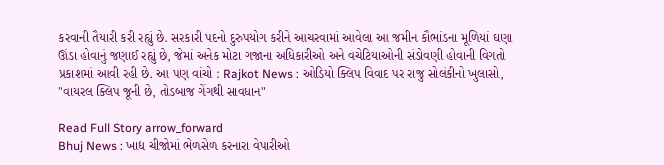કરવાની તૈયારી કરી રહ્યું છે. સરકારી પદનો દુરુપયોગ કરીને આચરવામાં આવેલા આ જમીન કૌભાંડના મૂળિયાં ઘણા ઊંડા હોવાનું જણાઈ રહ્યું છે, જેમાં અનેક મોટા ગજાના અધિકારીઓ અને વચેટિયાઓની સંડોવણી હોવાની વિગતો પ્રકાશમાં આવી રહી છે. આ પણ વાંચો : Rajkot News : ઓડિયો ક્લિપ વિવાદ પર રાજુ સોલંકીનો ખુલાસો, "વાયરલ ક્લિપ જૂની છે, તોડબાજ ગેંગથી સાવધાન"

Read Full Story arrow_forward
Bhuj News : ખાદ્ય ચીજોમાં ભેળસેળ કરનારા વેપારીઓ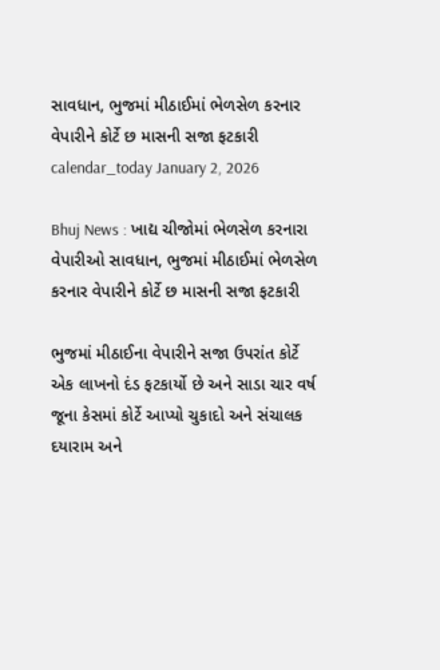સાવધાન, ભુજમાં મીઠાઈમાં ભેળસેળ કરનાર વેપારીને કોર્ટે છ માસની સજા ફટકારી
calendar_today January 2, 2026

Bhuj News : ખાદ્ય ચીજોમાં ભેળસેળ કરનારા વેપારીઓ સાવધાન, ભુજમાં મીઠાઈમાં ભેળસેળ કરનાર વેપારીને કોર્ટે છ માસની સજા ફટકારી

ભુજમાં મીઠાઈના વેપારીને સજા ઉપરાંત કોર્ટે એક લાખનો દંડ ફટકાર્યો છે અને સાડા ચાર વર્ષ જૂના કેસમાં કોર્ટે આપ્યો ચુકાદો અને સંચાલક દયારામ અને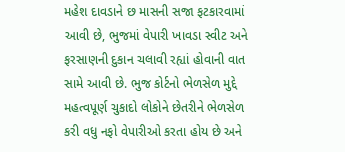મહેશ દાવડાને છ માસની સજા ફટકારવામાં આવી છે, ભુજમાં વેપારી ખાવડા સ્વીટ અને ફરસાણની દુકાન ચલાવી રહ્યાં હોવાની વાત સામે આવી છે. ભુજ કોર્ટનો ભેળસેળ મુદ્દે મહત્વપૂર્ણ ચુકાદો લોકોને છેતરીને ભેળસેળ કરી વધુ નફો વેપારીઓ કરતા હોય છે અને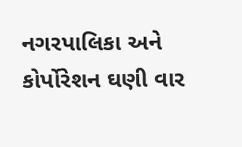નગરપાલિકા અને કોર્પોરેશન ઘણી વાર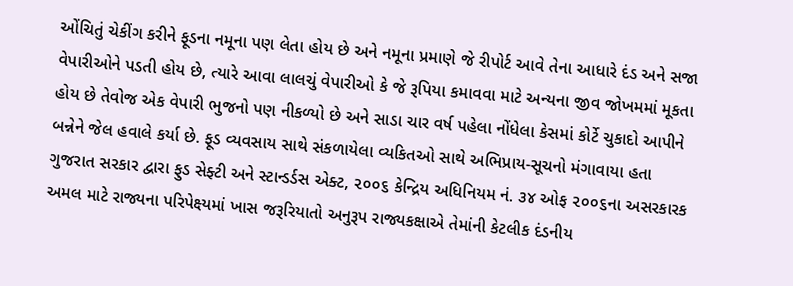ઓંચિતું ચેકીંગ કરીને ફૂડના નમૂના પણ લેતા હોય છે અને નમૂના પ્રમાણે જે રીપોર્ટ આવે તેના આધારે દંડ અને સજા વેપારીઓને પડતી હોય છે, ત્યારે આવા લાલચું વેપારીઓ કે જે રૂપિયા કમાવવા માટે અન્યના જીવ જોખમમાં મૂકતા હોય છે તેવોજ એક વેપારી ભુજનો પણ નીકળ્યો છે અને સાડા ચાર વર્ષ પહેલા નોંધેલા કેસમાં કોર્ટે ચુકાદો આપીને બન્નેને જેલ હવાલે કર્યા છે. ફૂડ વ્યવસાય સાથે સંકળાયેલા વ્યકિતઓ સાથે અભિપ્રાય-સૂચનો મંગાવાયા હતા ગુજરાત સરકાર દ્વારા ફુડ સેફ્ટી અને સ્ટાન્‍ડર્ડસ એક્ટ, ૨૦૦૬ કેન્દ્રિય અધિનિયમ નં. ૩૪ ઓફ ૨૦૦૬ના અસરકારક અમલ માટે રાજ્યના પરિપેક્ષ્યમાં ખાસ જરૂરિયાતો અનુરૂપ રાજ્યકક્ષાએ તેમાંની કેટલીક દંડનીય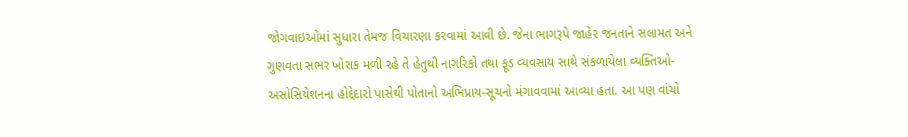જોગવાઇઓમાં સુધારા તેમજ વિચારણા કરવામાં આવી છે. જેના ભાગરૂપે જાહેર જનતાને સલામત અને ગુણવતા સભર ખોરાક મળી રહે તે હેતુથી નાગરિકો તથા ફૂડ વ્યવસાય સાથે સંકળાયેલા વ્યક્તિઓ-અસોસિયેશનના હોદ્દેદારો પાસેથી પોતાનો અભિપ્રાય-સૂચનો મંગાવવામાં આવ્યા હતા. આ પણ વાંચો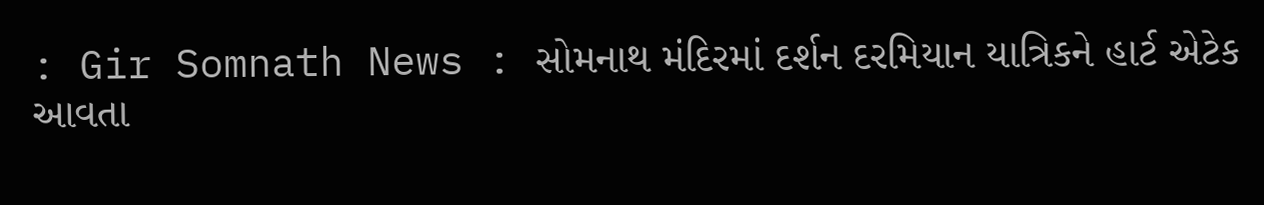: Gir Somnath News : સોમનાથ મંદિરમાં દર્શન દરમિયાન યાત્રિકને હાર્ટ એટેક આવતા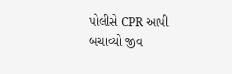પોલીસે CPR આપી બચાવ્યો જીવ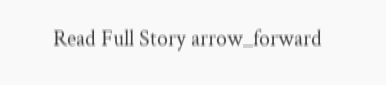Read Full Story arrow_forward